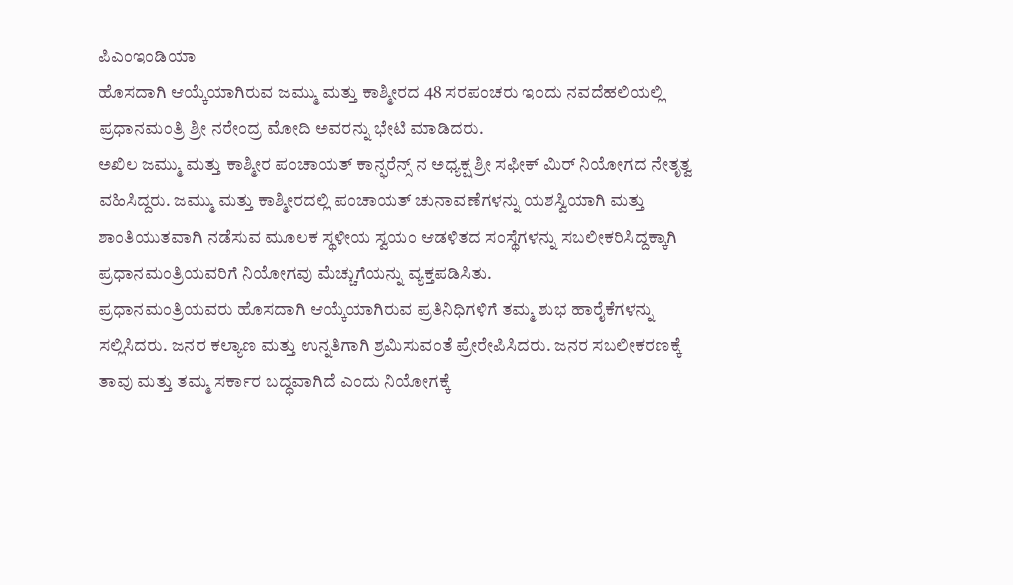ಪಿಎಂಇಂಡಿಯಾ
ಹೊಸದಾಗಿ ಆಯ್ಕೆಯಾಗಿರುವ ಜಮ್ಮು ಮತ್ತು ಕಾಶ್ಮೀರದ 48 ಸರಪಂಚರು ಇಂದು ನವದೆಹಲಿಯಲ್ಲಿ ಪ್ರಧಾನಮಂತ್ರಿ ಶ್ರೀ ನರೇಂದ್ರ ಮೋದಿ ಅವರನ್ನು ಭೇಟಿ ಮಾಡಿದರು.
ಅಖಿಲ ಜಮ್ಮು ಮತ್ತು ಕಾಶ್ಮೀರ ಪಂಚಾಯತ್ ಕಾನ್ಫರೆನ್ಸ್ ನ ಅಧ್ಯಕ್ಷ ಶ್ರೀ ಸಫೀಕ್ ಮಿರ್ ನಿಯೋಗದ ನೇತೃತ್ವ ವಹಿಸಿದ್ದರು. ಜಮ್ಮು ಮತ್ತು ಕಾಶ್ಮೀರದಲ್ಲಿ ಪಂಚಾಯತ್ ಚುನಾವಣೆಗಳನ್ನು ಯಶಸ್ವಿಯಾಗಿ ಮತ್ತು ಶಾಂತಿಯುತವಾಗಿ ನಡೆಸುವ ಮೂಲಕ ಸ್ಥಳೀಯ ಸ್ವಯಂ ಆಡಳಿತದ ಸಂಸ್ಥೆಗಳನ್ನು ಸಬಲೀಕರಿಸಿದ್ದಕ್ಕಾಗಿ ಪ್ರಧಾನಮಂತ್ರಿಯವರಿಗೆ ನಿಯೋಗವು ಮೆಚ್ಚುಗೆಯನ್ನು ವ್ಯಕ್ತಪಡಿಸಿತು.
ಪ್ರಧಾನಮಂತ್ರಿಯವರು ಹೊಸದಾಗಿ ಆಯ್ಕೆಯಾಗಿರುವ ಪ್ರತಿನಿಧಿಗಳಿಗೆ ತಮ್ಮ ಶುಭ ಹಾರೈಕೆಗಳನ್ನು ಸಲ್ಲಿಸಿದರು. ಜನರ ಕಲ್ಯಾಣ ಮತ್ತು ಉನ್ನತಿಗಾಗಿ ಶ್ರಮಿಸುವಂತೆ ಪ್ರೇರೇಪಿಸಿದರು. ಜನರ ಸಬಲೀಕರಣಕ್ಕೆ ತಾವು ಮತ್ತು ತಮ್ಮ ಸರ್ಕಾರ ಬದ್ಧವಾಗಿದೆ ಎಂದು ನಿಯೋಗಕ್ಕೆ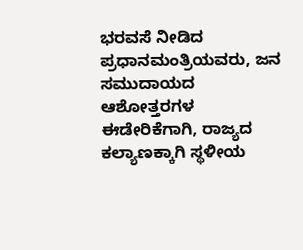ಭರವಸೆ ನೀಡಿದ ಪ್ರಧಾನಮಂತ್ರಿಯವರು, ಜನ ಸಮುದಾಯದ ಆಶೋತ್ತರಗಳ ಈಡೇರಿಕೆಗಾಗಿ, ರಾಜ್ಯದ ಕಲ್ಯಾಣಕ್ಕಾಗಿ ಸ್ಥಳೀಯ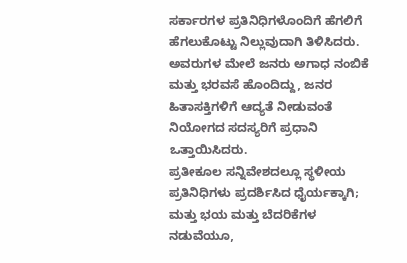ಸರ್ಕಾರಗಳ ಪ್ರತಿನಿಧಿಗಳೊಂದಿಗೆ ಹೆಗಲಿಗೆ ಹೆಗಲುಕೊಟ್ಟು ನಿಲ್ಲುವುದಾಗಿ ತಿಳಿಸಿದರು. ಅವರುಗಳ ಮೇಲೆ ಜನರು ಅಗಾಧ ನಂಬಿಕೆ ಮತ್ತು ಭರವಸೆ ಹೊಂದಿದ್ದು, ಜನರ ಹಿತಾಸಕ್ತಿಗಳಿಗೆ ಆದ್ಯತೆ ನೀಡುವಂತೆ ನಿಯೋಗದ ಸದಸ್ಯರಿಗೆ ಪ್ರಧಾನಿ ಒತ್ತಾಯಿಸಿದರು.
ಪ್ರತೀಕೂಲ ಸನ್ನಿವೇಶದಲ್ಲೂ ಸ್ಥಳೀಯ ಪ್ರತಿನಿಧಿಗಳು ಪ್ರದರ್ಶಿಸಿದ ಧೈರ್ಯಕ್ಕಾಗಿ; ಮತ್ತು ಭಯ ಮತ್ತು ಬೆದರಿಕೆಗಳ ನಡುವೆಯೂ,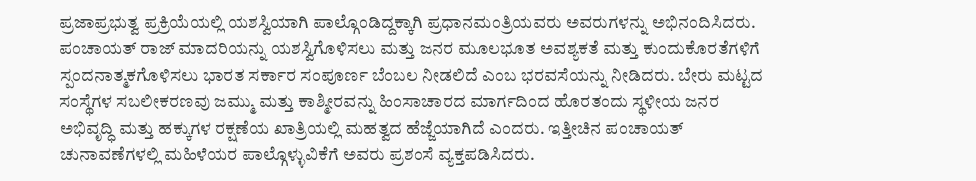ಪ್ರಜಾಪ್ರಭುತ್ವ ಪ್ರಕ್ರಿಯೆಯಲ್ಲಿ ಯಶಸ್ವಿಯಾಗಿ ಪಾಲ್ಗೊಂಡಿದ್ದಕ್ಕಾಗಿ ಪ್ರಧಾನಮಂತ್ರಿಯವರು ಅವರುಗಳನ್ನು ಅಭಿನಂದಿಸಿದರು. ಪಂಚಾಯತ್ ರಾಜ್ ಮಾದರಿಯನ್ನು ಯಶಸ್ವಿಗೊಳಿಸಲು ಮತ್ತು ಜನರ ಮೂಲಭೂತ ಅವಶ್ಯಕತೆ ಮತ್ತು ಕುಂದುಕೊರತೆಗಳಿಗೆ ಸ್ಪಂದನಾತ್ಮಕಗೊಳಿಸಲು ಭಾರತ ಸರ್ಕಾರ ಸಂಪೂರ್ಣ ಬೆಂಬಲ ನೀಡಲಿದೆ ಎಂಬ ಭರವಸೆಯನ್ನು ನೀಡಿದರು. ಬೇರು ಮಟ್ಟದ ಸಂಸ್ಥೆಗಳ ಸಬಲೀಕರಣವು ಜಮ್ಮು ಮತ್ತು ಕಾಶ್ಮೀರವನ್ನು ಹಿಂಸಾಚಾರದ ಮಾರ್ಗದಿಂದ ಹೊರತಂದು ಸ್ಥಳೀಯ ಜನರ ಅಭಿವೃದ್ಧಿ ಮತ್ತು ಹಕ್ಕುಗಳ ರಕ್ಷಣೆಯ ಖಾತ್ರಿಯಲ್ಲಿ ಮಹತ್ವದ ಹೆಜ್ಜೆಯಾಗಿದೆ ಎಂದರು. ಇತ್ತೀಚಿನ ಪಂಚಾಯತ್ ಚುನಾವಣೆಗಳಲ್ಲಿ ಮಹಿಳೆಯರ ಪಾಲ್ಗೊಳ್ಳುವಿಕೆಗೆ ಅವರು ಪ್ರಶಂಸೆ ವ್ಯಕ್ತಪಡಿಸಿದರು.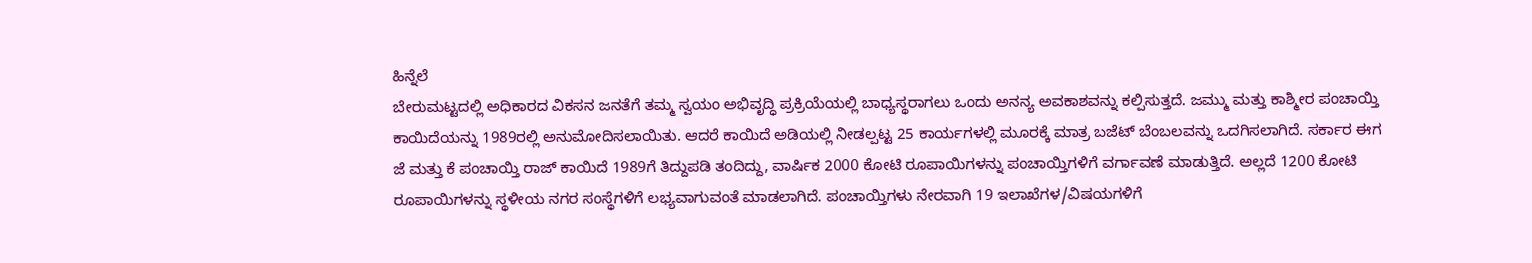ಹಿನ್ನೆಲೆ
ಬೇರುಮಟ್ಟದಲ್ಲಿ ಅಧಿಕಾರದ ವಿಕಸನ ಜನತೆಗೆ ತಮ್ಮ ಸ್ವಯಂ ಅಭಿವೃದ್ಧಿ ಪ್ರಕ್ರಿಯೆಯಲ್ಲಿ ಬಾಧ್ಯಸ್ಥರಾಗಲು ಒಂದು ಅನನ್ಯ ಅವಕಾಶವನ್ನು ಕಲ್ಪಿಸುತ್ತದೆ. ಜಮ್ಮು ಮತ್ತು ಕಾಶ್ಮೀರ ಪಂಚಾಯ್ತಿ ಕಾಯಿದೆಯನ್ನು 1989ರಲ್ಲಿ ಅನುಮೋದಿಸಲಾಯಿತು. ಆದರೆ ಕಾಯಿದೆ ಅಡಿಯಲ್ಲಿ ನೀಡಲ್ಪಟ್ಟ 25 ಕಾರ್ಯಗಳಲ್ಲಿ ಮೂರಕ್ಕೆ ಮಾತ್ರ ಬಜೆಟ್ ಬೆಂಬಲವನ್ನು ಒದಗಿಸಲಾಗಿದೆ. ಸರ್ಕಾರ ಈಗ ಜೆ ಮತ್ತು ಕೆ ಪಂಚಾಯ್ತಿ ರಾಜ್ ಕಾಯಿದೆ 1989ಗೆ ತಿದ್ದುಪಡಿ ತಂದಿದ್ದು, ವಾರ್ಷಿಕ 2000 ಕೋಟಿ ರೂಪಾಯಿಗಳನ್ನು ಪಂಚಾಯ್ತಿಗಳಿಗೆ ವರ್ಗಾವಣೆ ಮಾಡುತ್ತಿದೆ. ಅಲ್ಲದೆ 1200 ಕೋಟಿ ರೂಪಾಯಿಗಳನ್ನು ಸ್ಥಳೀಯ ನಗರ ಸಂಸ್ಥೆಗಳಿಗೆ ಲಭ್ಯವಾಗುವಂತೆ ಮಾಡಲಾಗಿದೆ. ಪಂಚಾಯ್ತಿಗಳು ನೇರವಾಗಿ 19 ಇಲಾಖೆಗಳ/ವಿಷಯಗಳಿಗೆ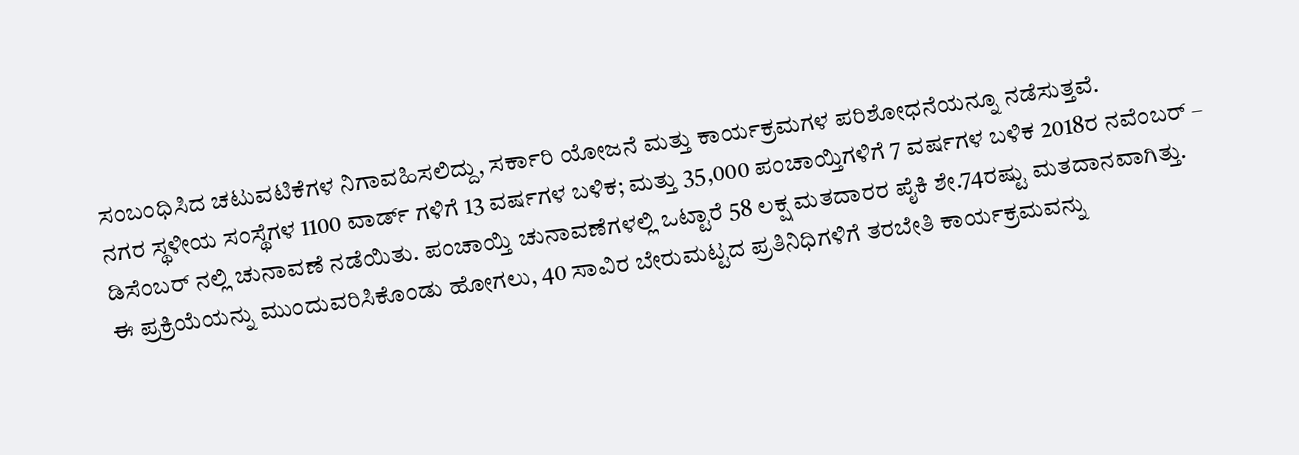ಸಂಬಂಧಿಸಿದ ಚಟುವಟಿಕೆಗಳ ನಿಗಾವಹಿಸಲಿದ್ದು, ಸರ್ಕಾರಿ ಯೋಜನೆ ಮತ್ತು ಕಾರ್ಯಕ್ರಮಗಳ ಪರಿಶೋಧನೆಯನ್ನೂ ನಡೆಸುತ್ತವೆ.
ನಗರ ಸ್ಥಳೀಯ ಸಂಸ್ಥೆಗಳ 1100 ವಾರ್ಡ್ ಗಳಿಗೆ 13 ವರ್ಷಗಳ ಬಳಿಕ; ಮತ್ತು 35,000 ಪಂಚಾಯ್ತಿಗಳಿಗೆ 7 ವರ್ಷಗಳ ಬಳಿಕ 2018ರ ನವೆಂಬರ್ – ಡಿಸೆಂಬರ್ ನಲ್ಲಿ ಚುನಾವಣೆ ನಡೆಯಿತು. ಪಂಚಾಯ್ತಿ ಚುನಾವಣೆಗಳಲ್ಲಿ ಒಟ್ಟಾರೆ 58 ಲಕ್ಷ ಮತದಾರರ ಪೈಕಿ ಶೇ.74ರಷ್ಟು ಮತದಾನವಾಗಿತ್ತು.
ಈ ಪ್ರಕ್ರಿಯೆಯನ್ನು ಮುಂದುವರಿಸಿಕೊಂಡು ಹೋಗಲು, 40 ಸಾವಿರ ಬೇರುಮಟ್ಟದ ಪ್ರತಿನಿಧಿಗಳಿಗೆ ತರಬೇತಿ ಕಾರ್ಯಕ್ರಮವನ್ನು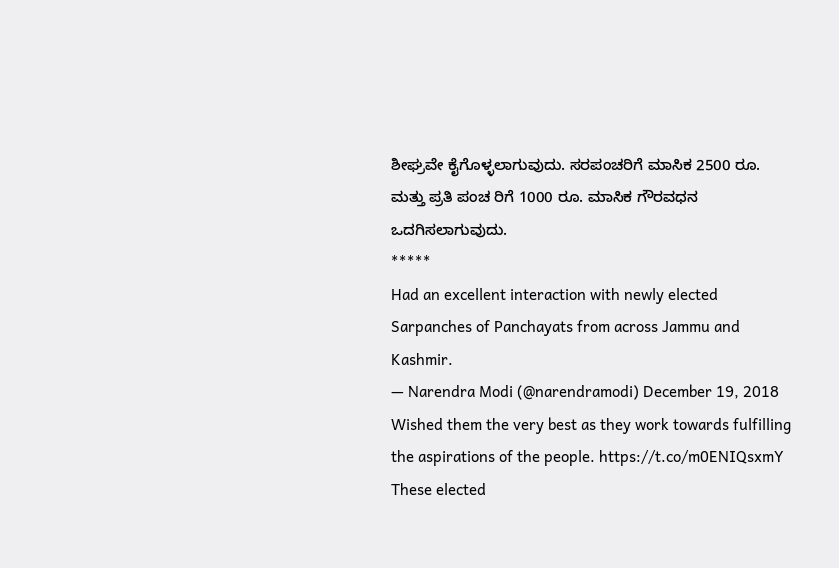ಶೀಘ್ರವೇ ಕೈಗೊಳ್ಳಲಾಗುವುದು. ಸರಪಂಚರಿಗೆ ಮಾಸಿಕ 2500 ರೂ. ಮತ್ತು ಪ್ರತಿ ಪಂಚ ರಿಗೆ 1000 ರೂ. ಮಾಸಿಕ ಗೌರವಧನ ಒದಗಿಸಲಾಗುವುದು.
*****
Had an excellent interaction with newly elected Sarpanches of Panchayats from across Jammu and Kashmir.
— Narendra Modi (@narendramodi) December 19, 2018
Wished them the very best as they work towards fulfilling the aspirations of the people. https://t.co/m0ENIQsxmY
These elected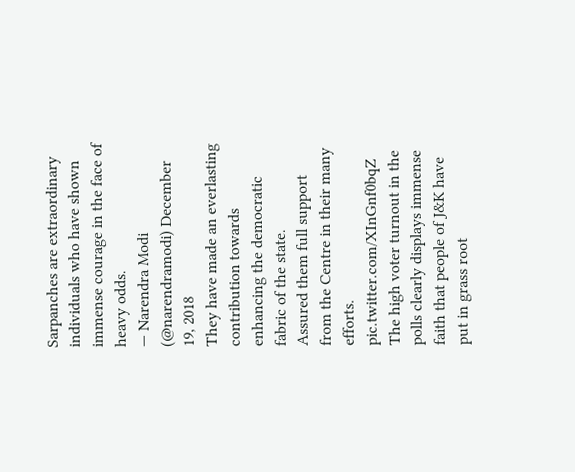Sarpanches are extraordinary individuals who have shown immense courage in the face of heavy odds.
— Narendra Modi (@narendramodi) December 19, 2018
They have made an everlasting contribution towards enhancing the democratic fabric of the state.
Assured them full support from the Centre in their many efforts. pic.twitter.com/XInGnf0bqZ
The high voter turnout in the polls clearly displays immense faith that people of J&K have put in grass root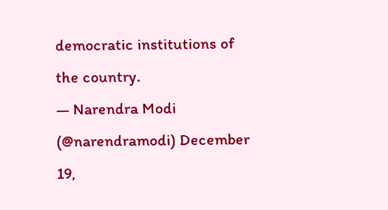democratic institutions of the country.
— Narendra Modi (@narendramodi) December 19,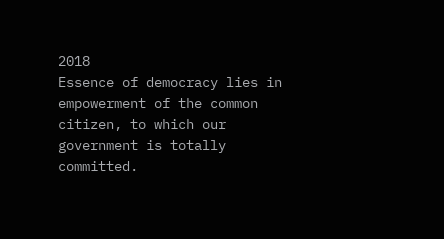2018
Essence of democracy lies in empowerment of the common citizen, to which our government is totally committed.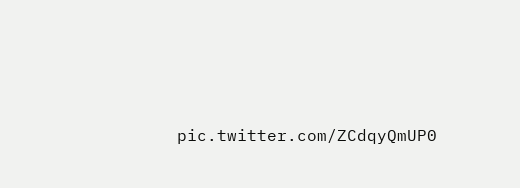pic.twitter.com/ZCdqyQmUP0